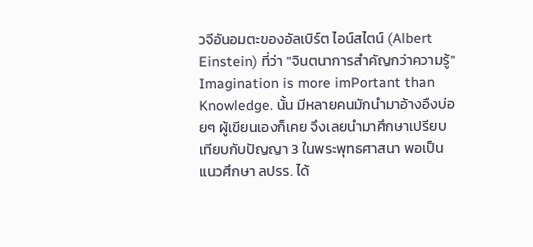วจีอันอมตะของอัลเบิร์ต ไอน์สไตน์ (Albert Einstein) ที่ว่า "จินตนาการสำคัญกว่าความรู้" Imagination is more imPortant than Knowledge. นั้น มีหลายคนมักนำมาอ้างอืงบ่อยๆ ผู้เขียนเองก็เคย จึงเลยนำมาศึกษาเปรียบเทียบกับปัญญา 3 ในพระพุทธศาสนา พอเป็นแนวศึกษา ลปรร. ได้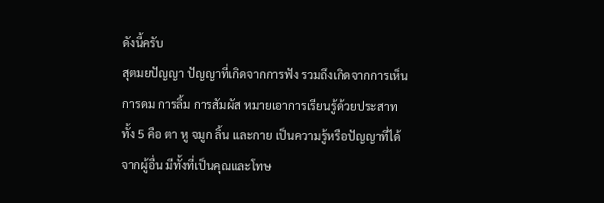ดังนี้ครับ
สุตมยปัญญา ปัญญาที่เกิดจากการฟัง รวมถึงเกิดจากการเห็น การดม การลิ้ม การสัมผัส หมายเอาการเรียนรู้ด้วยประสาททั้ง 5 คือ ตา หู จมูก ลิ้น และกาย เป็นความรู้หรือปัญญาที่ได้จากผู้อื่น มีทั้งที่เป็นคุณและโทษ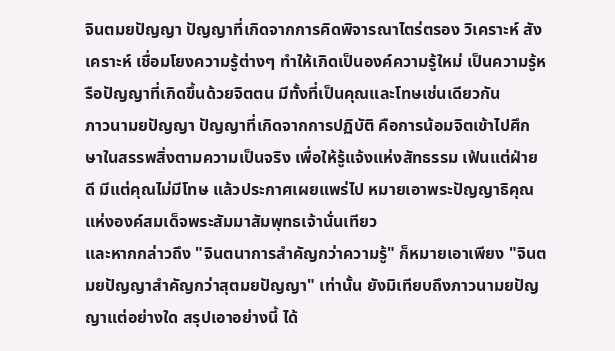จินตมยปัญญา ปัญญาที่เกิดจากการคิดพิจารณาไตร่ตรอง วิเคราะห์ สังเคราะห์ เชื่อมโยงความรู้ต่างๆ ทำให้เกิดเป็นองค์ความรู้ใหม่ เป็นความรู้หรือปัญญาที่เกิดขึ้นด้วยจิตตน มีทั้งที่เป็นคุณและโทษเช่นเดียวกัน
ภาวนามยปัญญา ปัญญาที่เกิดจากการปฏิบัติ คือการน้อมจิตเข้าไปศึกษาในสรรพสิ่งตามความเป็นจริง เพื่อให้รู้แจ้งแห่งสัทธรรม เฟ้นแต่ฝ่ายดี มีแต่คุณไม่มีโทษ แล้วประกาศเผยแพร่ไป หมายเอาพระปัญญาธิคุณแห่งองค์สมเด็จพระสัมมาสัมพุทธเจ้านั่นเทียว
และหากกล่าวถึง "จินตนาการสำคัญกว่าความรู้" ก็หมายเอาเพียง "จินตมยปัญญาสำคัญกว่าสุตมยปัญญา" เท่านั้น ยังมิเทียบถึงภาวนามยปัญญาแต่อย่างใด สรุปเอาอย่างนี้ ได้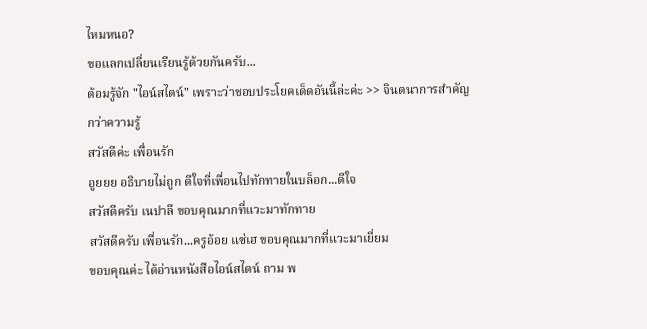ไหมหนอ?
ขอแลกเปลี่ยนเรียนรู้ด้วยกันครับ...
ต้อมรู้จัก "ไอน์สไตน์" เพราะว่าชอบประโยคเด็ดอันนี้ล่ะค่ะ >> จินตนาการสำคัญกว่าความรู้
สวัสดีค่ะ เพื่อนรัก
อูยยย อธิบายไม่ถูก ดีใจที่เพื่อนไปทักทายในบล็อก...ดีใจ
สวัสดีครับ เนปาลี ขอบคุณมากที่แวะมาทักทาย
สวัสดีครับ เพื่อนรัก...ครูอ้อย แซ่เฮ ขอบคุณมากที่แวะมาเยี่ยม
ขอบคุณค่ะ ได้อ่านหนังสือไอน์สไตน์ ถาม พ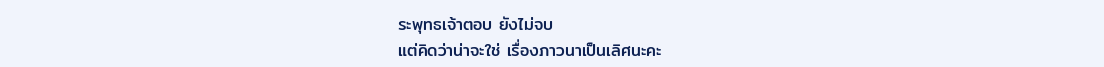ระพุทธเจ้าตอบ ยังไม่จบ
แต่คิดว่าน่าจะใช่ เรื่องภาวนาเป็นเลิศนะคะ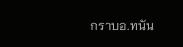กราบอ.ทนัน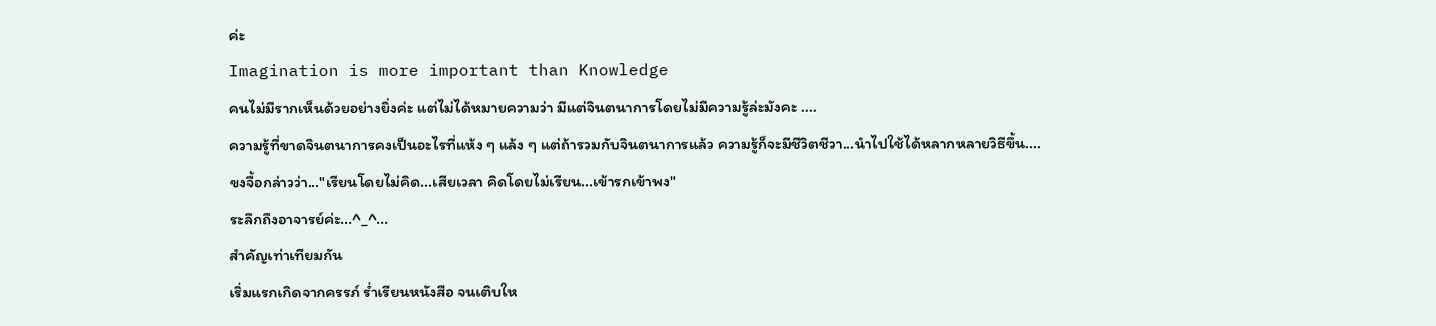ค่ะ
Imagination is more important than Knowledge
คนไม่มีรากเห็นด้วยอย่างยิ่งค่ะ แต่ไม่ได้หมายความว่า มีแต่จินตนาการโดยไม่มีความรู้ล่ะมังคะ ....
ความรู้ที่ขาดจินตนาการคงเป็นอะไรที่แห้ง ๆ แล้ง ๆ แต่ถ้ารวมกับจินตนาการแล้ว ความรู้ก็จะมีชีวิตชีวา...นำไปใช้ได้หลากหลายวิธีขึ้น....
ขงจื้อกล่าวว่า..."เรียนโดยไม่คิด...เสียเวลา คิดโดยไม่เรียน...เข้ารกเข้าพง"
ระลึกถึงอาจารย์ค่ะ...^_^...
สำคัญเท่าเทียมกัน
เริ่มแรกเกิดจากครรภ์ ร่ำเรียนหนังสือ จนเติบให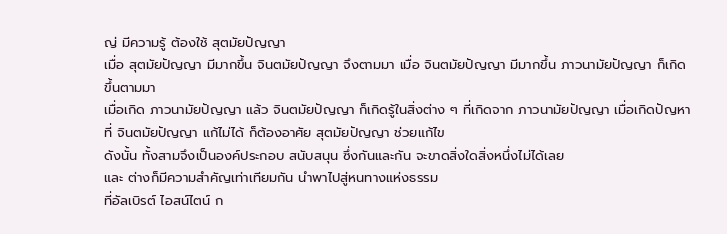ญ่ มีความรู้ ต้องใช้ สุตมัยปัญญา
เมื่อ สุตมัยปัญญา มีมากขึ้น จินตมัยปัญญา จึงตามมา เมื่อ จินตมัยปัญญา มีมากขึ้น ภาวนามัยปัญญา ก็เกิดขึ้นตามมา
เมื่อเกิด ภาวนามัยปัญญา แล้ว จินตมัยปัญญา ก็เกิดรู้ในสิ่งต่าง ๆ ที่เกิดจาก ภาวนามัยปัญญา เมื่อเกิดปัญหาที่ จินตมัยปัญญา แก้ไม่ได้ ก็ต้องอาศัย สุตมัยปัญญา ช่วยแก้ไข
ดังนั้น ทั้งสามจึงเป็นองค์ประกอบ สนับสนุน ซึ่งกันและกัน จะขาดสิ่งใดสิ่งหนึ่งไม่ได้เลย
และ ต่างก็มีความสำคัญเท่าเทียมกัน นำพาไปสู่หนทางแห่งธรรม
ที่อัลเบิรต์ ไอสน์ไตน์ ก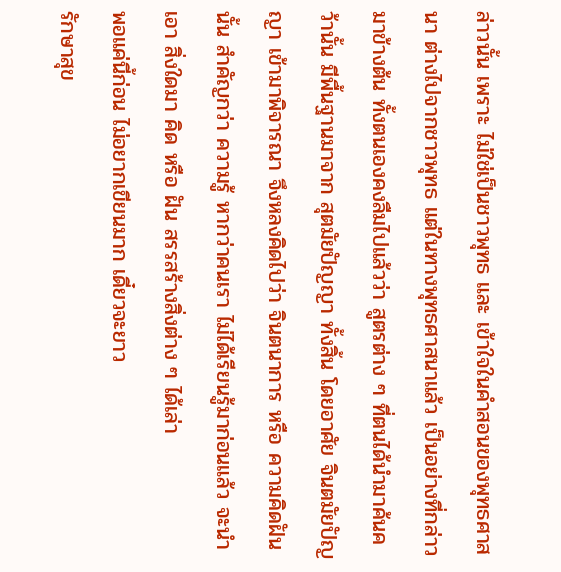ล่าวนั้น เพราะ ไม่ใช่เป็นชาวพุทธ และ เข้าใจในคำสอนของพุทธศาสนา ต่างไปจากชาวพุทธ แต่ในทางพุทธศาสนาแล้ว เป็นอย่างที่กล่าวมาข้างต้น ทั้งตนเองคงลืมไปแล้วว่า สูตรต่าง ๆ ที่ตนได้นำมาค้นคว้านั้น มีพื้นฐานมาจาก สุตมัยปัญญา ทั้งสิ้น โดยอาศัย จินตมัยปัญญา เข้ามาพิจารณา จึงหลงคิดไปว่า จินตนาการ หรือ ความคิดฝัน นั้น สำคัญกว่า ความรู้ หากว่าคนเรา ไม่ได้เรียนรู้มาก่อนแล้ว จะนำเอา สิ่งใดมา คิด หรือ ฝัน สรรสร้างสิ่งต่าง ๆ ได้เล่า
พอแค่นี้ก่อน ไม่อยากเขียนมาก เดี๋ยวจะยาว
รักษาสุข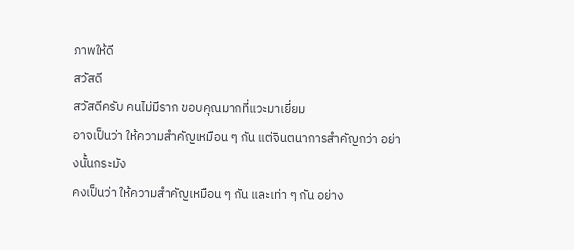ภาพให้ดี
สวัสดี
สวัสดีครับ คนไม่มีราก ขอบคุณมากที่แวะมาเยี่ยม
อาจเป็นว่า ให้ความสำคัญเหมือน ๆ กัน แต่จินตนาการสำคัญกว่า อย่างนั้นกระมัง
คงเป็นว่า ให้ความสำคัญเหมือน ๆ กัน และเท่า ๆ กัน อย่าง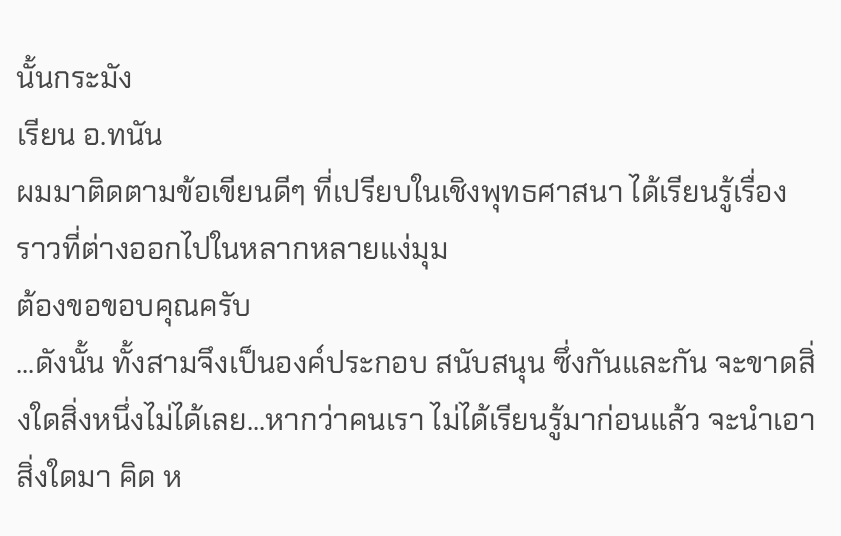นั้นกระมัง
เรียน อ.ทนัน
ผมมาติดตามข้อเขียนดีๆ ที่เปรียบในเชิงพุทธศาสนา ได้เรียนรู้เรื่องราวที่ต่างออกไปในหลากหลายแง่มุม
ต้องขอขอบคุณครับ
...ดังนั้น ทั้งสามจึงเป็นองค์ประกอบ สนับสนุน ซึ่งกันและกัน จะขาดสิ่งใดสิ่งหนึ่งไม่ได้เลย...หากว่าคนเรา ไม่ได้เรียนรู้มาก่อนแล้ว จะนำเอา สิ่งใดมา คิด ห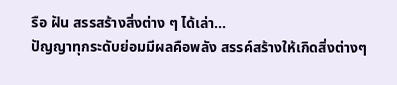รือ ฝัน สรรสร้างสิ่งต่าง ๆ ได้เล่า...
ปัญญาทุกระดับย่อมมีผลคือพลัง สรรค์สร้างให้เกิดสิ่งต่างๆ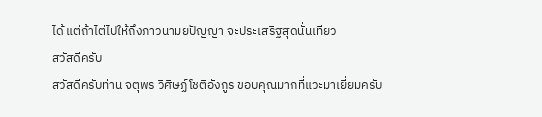ได้ แต่ถ้าไต่ไปให้ถึงภาวนามยปัญญา จะประเสริฐสุดนั่นเทียว
สวัสดีครับ
สวัสดีครับท่าน จตุพร วิศิษฏ์โชติอังกูร ขอบคุณมากที่แวะมาเยี่ยมครับ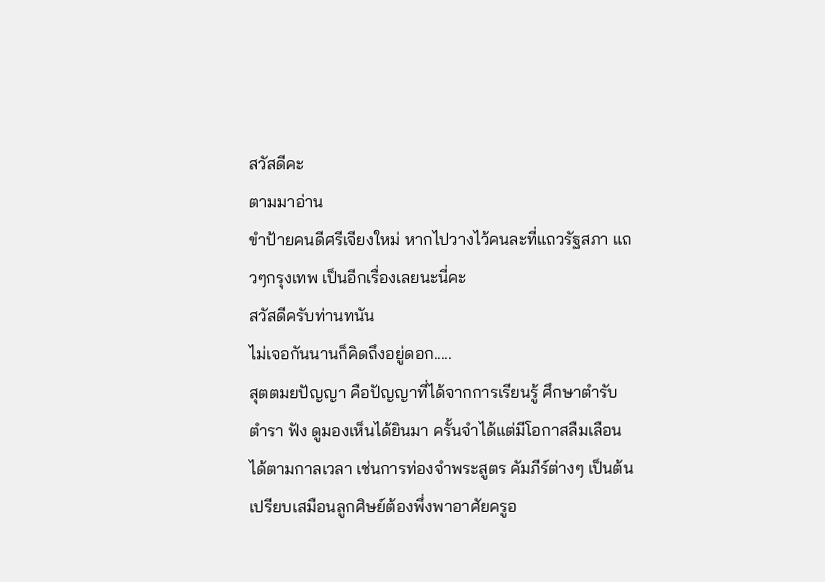สวัสดีคะ
ตามมาอ่าน
ขำป้ายคนดีศรีเจียงใหม่ หากไปวางไว้คนละที่แถวรัฐสภา แถวๆกรุงเทพ เป็นอีกเรื่องเลยนะนี่คะ
สวัสดีครับท่านทนัน
ไม่เจอกันนานก็คิดถึงอยู่ดอก.....
สุตตมยปัญญา คือปัญญาที่ได้จากการเรียนรู้ ศึกษาตำรับตำรา ฟัง ดูมองเห็นได้ยินมา ครั้นจำได้แต่มีโอกาสลืมเลือนได้ตามกาลเวลา เช่นการท่องจำพระสูตร คัมภีร์ต่างๆ เป็นต้น เปรียบเสมือนลูกศิษย์ต้องพึ่งพาอาศัยครูอ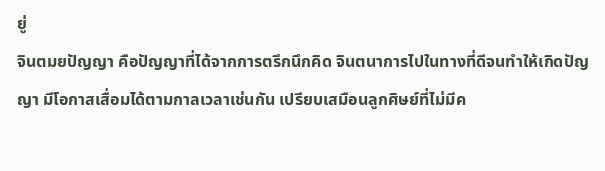ยู่
จินตมยปัญญา คือปัญญาที่ได้จากการตรึกนึกคิด จินตนาการไปในทางที่ดีจนทำให้เกิดปัญญา มีโอกาสเสื่อมได้ตามกาลเวลาเช่นกัน เปรียบเสมือนลูกศิษย์ที่ไม่มีค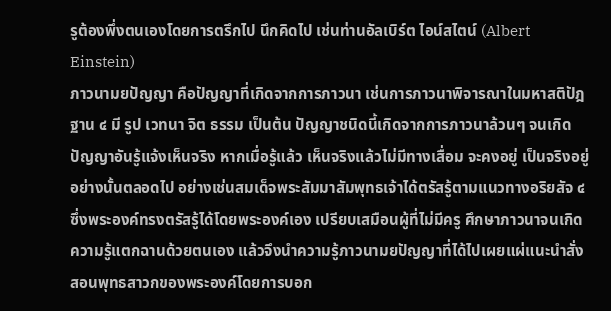รูต้องพึ่งตนเองโดยการตรึกไป นึกคิดไป เช่นท่านอัลเบิร์ต ไอน์สไตน์ (Albert Einstein)
ภาวนามยปัญญา คือปัญญาที่เกิดจากการภาวนา เช่นการภาวนาพิจารณาในมหาสติปัฎฐาน ๔ มี รูป เวทนา จิต ธรรม เป็นต้น ปัญญาชนิดนี้เกิดจากการภาวนาล้วนๆ จนเกิดปัญญาอันรู้แจ้งเห็นจริง หากเมื่อรู้แล้ว เห็นจริงแล้วไม่มีทางเสื่อม จะคงอยู่ เป็นจริงอยู่อย่างนั้นตลอดไป อย่างเช่นสมเด็จพระสัมมาสัมพุทธเจ้าได้ตรัสรู้ตามแนวทางอริยสัจ ๔ ซึ่งพระองค์ทรงตรัสรู้ได้โดยพระองค์เอง เปรียบเสมือนผู้ที่ไม่มีครู ศึกษาภาวนาจนเกิดความรู้แตกฉานด้วยตนเอง แล้วจึงนำความรู้ภาวนามยปัญญาที่ได้ไปเผยแผ่แนะนำสั่งสอนพุทธสาวกของพระองค์โดยการบอก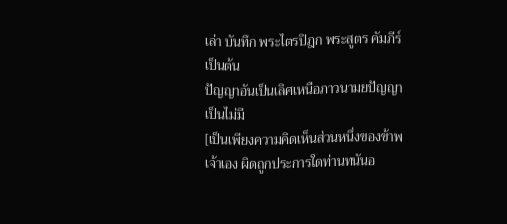เล่า บันทึก พระไตรปิฎก พระสูตร คัมภีร์ เป็นต้น
ปัญญาอันเป็นเลิศเหนือภาวนามยปัญญาเป็นไม่มี
[เป็นเพียงความคิดเห็นส่วนหนึ่งของข้าพเจ้าเอง ผิดถูกประการใดท่านทนันอ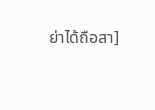ย่าได้ถือสา]